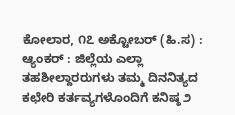ಕೋಲಾರ, ೧೭ ಅಕ್ಟೋಬರ್ (ಹಿ.ಸ) :
ಆ್ಯಂಕರ್ : ಜಿಲ್ಲೆಯ ಎಲ್ಲಾ ತಹಶೀಲ್ದಾರರುಗಳು ತಮ್ಮ ದಿನನಿತ್ಯದ ಕಛೇರಿ ಕರ್ತವ್ಯಗಳೊಂದಿಗೆ ಕನಿಷ್ಠ ೨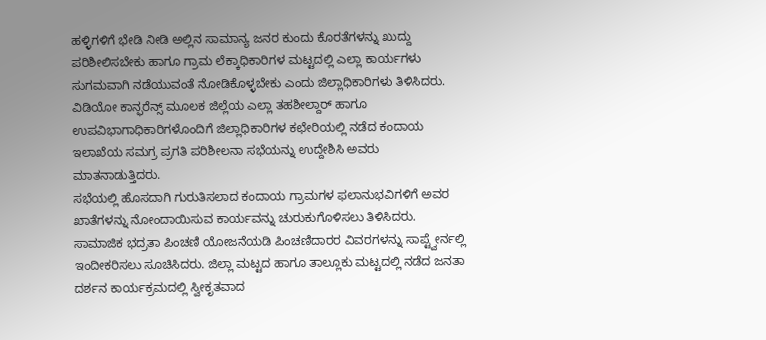ಹಳ್ಳಿಗಳಿಗೆ ಭೇಡಿ ನೀಡಿ ಅಲ್ಲಿನ ಸಾಮಾನ್ಯ ಜನರ ಕುಂದು ಕೊರತೆಗಳನ್ನು ಖುದ್ದು ಪರಿಶೀಲಿಸಬೇಕು ಹಾಗೂ ಗ್ರಾಮ ಲೆಕ್ಕಾಧಿಕಾರಿಗಳ ಮಟ್ಟದಲ್ಲಿ ಎಲ್ಲಾ ಕಾರ್ಯಗಳು ಸುಗಮವಾಗಿ ನಡೆಯುವಂತೆ ನೋಡಿಕೊಳ್ಳಬೇಕು ಎಂದು ಜಿಲ್ಲಾಧಿಕಾರಿಗಳು ತಿಳಿಸಿದರು.
ವಿಡಿಯೋ ಕಾನ್ಫರೆನ್ಸ್ ಮೂಲಕ ಜಿಲ್ಲೆಯ ಎಲ್ಲಾ ತಹಶೀಲ್ದಾರ್ ಹಾಗೂ ಉಪವಿಭಾಗಾಧಿಕಾರಿಗಳೊಂದಿಗೆ ಜಿಲ್ಲಾಧಿಕಾರಿಗಳ ಕಛೇರಿಯಲ್ಲಿ ನಡೆದ ಕಂದಾಯ ಇಲಾಖೆಯ ಸಮಗ್ರ ಪ್ರಗತಿ ಪರಿಶೀಲನಾ ಸಭೆಯನ್ನು ಉದ್ದೇಶಿಸಿ ಅವರು ಮಾತನಾಡುತ್ತಿದರು.
ಸಭೆಯಲ್ಲಿ ಹೊಸದಾಗಿ ಗುರುತಿಸಲಾದ ಕಂದಾಯ ಗ್ರಾಮಗಳ ಫಲಾನುಭವಿಗಳಿಗೆ ಅವರ ಖಾತೆಗಳನ್ನು ನೋಂದಾಯಿಸುವ ಕಾರ್ಯವನ್ನು ಚುರುಕುಗೊಳಿಸಲು ತಿಳಿಸಿದರು.
ಸಾಮಾಜಿಕ ಭದ್ರತಾ ಪಿಂಚಣಿ ಯೋಜನೆಯಡಿ ಪಿಂಚಣಿದಾರರ ವಿವರಗಳನ್ನು ಸಾಪ್ಟ್ವೇರ್ನಲ್ಲಿ ಇಂದೀಕರಿಸಲು ಸೂಚಿಸಿದರು. ಜಿಲ್ಲಾ ಮಟ್ಟದ ಹಾಗೂ ತಾಲ್ಲೂಕು ಮಟ್ಟದಲ್ಲಿ ನಡೆದ ಜನತಾ ದರ್ಶನ ಕಾರ್ಯಕ್ರಮದಲ್ಲಿ ಸ್ವೀಕೃತವಾದ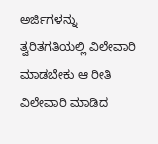ಅರ್ಜಿಗಳನ್ನು ತ್ವರಿತಗತಿಯಲ್ಲಿ ವಿಲೇವಾರಿ ಮಾಡಬೇಕು ಆ ರೀತಿ ವಿಲೇವಾರಿ ಮಾಡಿದ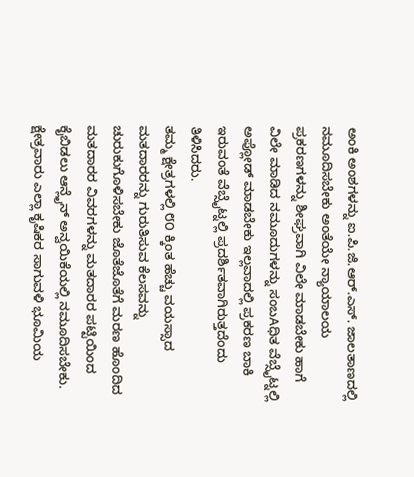ಅಂಕಿ ಅಂಶಗಳನ್ನು ಐ.ಪಿ.ಜಿ.ಆರ್.ಎಸ್. ಜಾಲತಾಣದಲ್ಲಿ ನಮೂದಿಸಬೇಕು ಅಂತೆಯೇ ನ್ಯಾಯಾಲಯ ಪ್ರಕರಣಗಳನ್ನು ಶೀಘ್ರವಾಗಿ ವಿಲೇ ಮಾಡಬೇಕು ಹಾಗೆ ವಿಲೇ ಮಾಡಿದ ನಮೂದುಗಳನ್ನು ಸಂಬAಧಿತ ವೆಬ್ಸೈಟ್ನಲ್ಲಿ ಅಪ್ಲೋಡ್ ಮಾಡಬೇಕು ಇಲ್ಲವಾದಲ್ಲಿ ಪ್ರಕರಣ ಬಾಕಿ ಇರುವಂತೆ ವೆಬ್ಸೈಟ್ನಲ್ಲಿ ಪ್ರದರ್ಶಿತವಾಗಿರುತ್ತದೆಂದು ತಿಳಿಸಿದರು.
ತಮ್ಮ ಕ್ಷೇತ್ರಗಳಲ್ಲಿ ೮೦ ಕ್ಕಿಂತ ಹೆಚ್ಚು ವಯಸ್ಸಾದ ಮತದಾರರನ್ನು ಗುರುತಿಸುವ ಕೆಲಸವನ್ನು ಚುರುಕುಗೊಳಿಸಬೇಕು ಜೊತೆಜೊತೆಗೆ ಮರಣ ಹೊಂದಿದ ಮತದಾರರ ವಿವರಗಳನ್ನು ಮತದಾರರ ಪಟ್ಟಿಯಿಂದ ಕೈಬಿಡಲು ಆನ್ಲೈನ್ ಅನ್ವಯಿಕೆಯಲ್ಲಿ ನಮೂದಿಸಬೇಕು. ಕ್ಷೇತ್ರವಾರು ಎಲ್ಲಾ ಕೃಷಿಕರ ಸಾಗುವಳಿ ಭೂಮಿಯ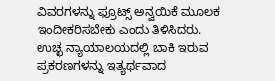ವಿವರಗಳನ್ನು ಫ್ರೂಟ್ಸ್ ಅನ್ವಯಿಕೆ ಮೂಲಕ ಇಂದೀಕರಿಸಬೇಕು ಎಂದು ತಿಳಿಸಿದರು.
ಉಚ್ಛ ನ್ಯಾಯಾಲಯದಲ್ಲಿ ಬಾಕಿ ಇರುವ ಪ್ರಕರಣಗಳನ್ನು ಇತ್ಯರ್ಥವಾದ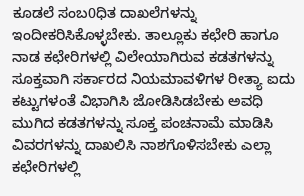ಕೂಡಲೆ ಸಂಬ0ಧಿತ ದಾಖಲೆಗಳನ್ನು ಇಂದೀಕರಿಸಿಕೊಳ್ಳಬೇಕು. ತಾಲ್ಲೂಕು ಕಛೇರಿ ಹಾಗೂ ನಾಡ ಕಛೇರಿಗಳಲ್ಲಿ ವಿಲೇಯಾಗಿರುವ ಕಡತಗಳನ್ನು ಸೂಕ್ತವಾಗಿ ಸರ್ಕಾರದ ನಿಯಮಾವಳಿಗಳ ರೀತ್ಯಾ ಐದು ಕಟ್ಟುಗಳಂತೆ ವಿಭಾಗಿಸಿ ಜೋಡಿಸಿಡಬೇಕು ಅವಧಿ ಮುಗಿದ ಕಡತಗಳನ್ನು ಸೂಕ್ತ ಪಂಚನಾಮೆ ಮಾಡಿಸಿ ವಿವರಗಳನ್ನು ದಾಖಲಿಸಿ ನಾಶಗೊಳಿಸಬೇಕು ಎಲ್ಲಾ ಕಛೇರಿಗಳಲ್ಲಿ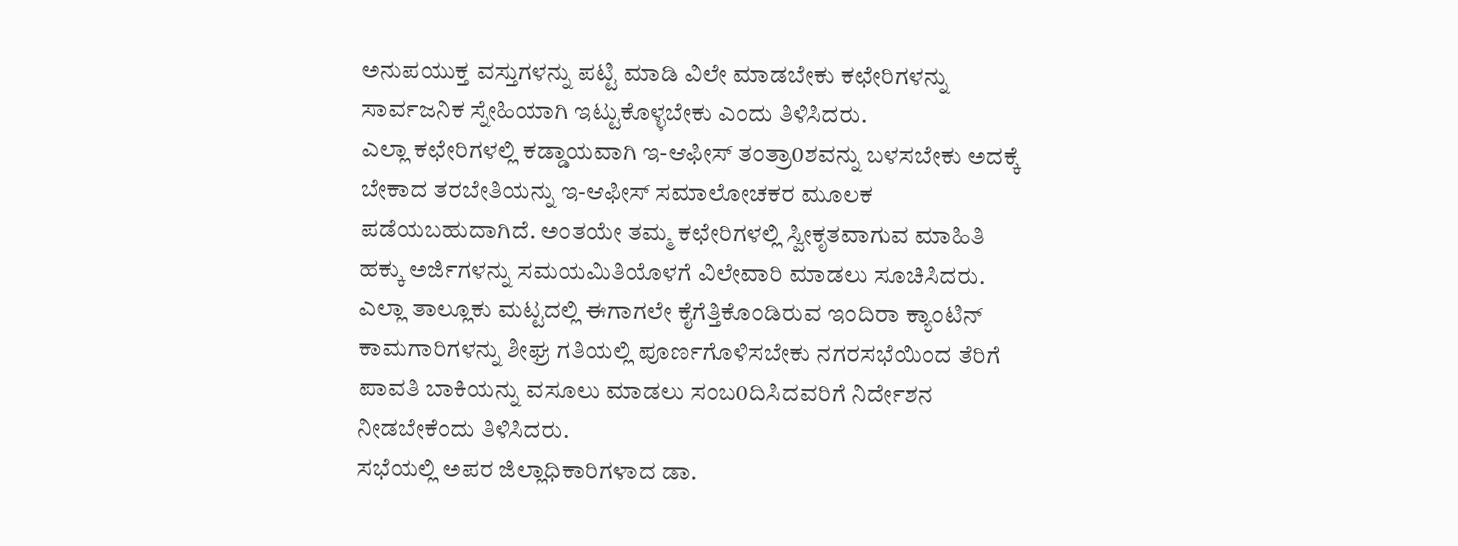ಅನುಪಯುಕ್ತ ವಸ್ತುಗಳನ್ನು ಪಟ್ಟಿ ಮಾಡಿ ವಿಲೇ ಮಾಡಬೇಕು ಕಛೇರಿಗಳನ್ನು ಸಾರ್ವಜನಿಕ ಸ್ನೇಹಿಯಾಗಿ ಇಟ್ಟುಕೊಳ್ಳಬೇಕು ಎಂದು ತಿಳಿಸಿದರು.
ಎಲ್ಲಾ ಕಛೇರಿಗಳಲ್ಲಿ ಕಡ್ಡಾಯವಾಗಿ ಇ-ಆಫೀಸ್ ತಂತ್ರಾ0ಶವನ್ನು ಬಳಸಬೇಕು ಅದಕ್ಕೆ ಬೇಕಾದ ತರಬೇತಿಯನ್ನು ಇ-ಆಫೀಸ್ ಸಮಾಲೋಚಕರ ಮೂಲಕ ಪಡೆಯಬಹುದಾಗಿದೆ. ಅಂತಯೇ ತಮ್ಮ ಕಛೇರಿಗಳಲ್ಲಿ ಸ್ವೀಕೃತವಾಗುವ ಮಾಹಿತಿ ಹಕ್ಕು ಅರ್ಜಿಗಳನ್ನು ಸಮಯಮಿತಿಯೊಳಗೆ ವಿಲೇವಾರಿ ಮಾಡಲು ಸೂಚಿಸಿದರು. ಎಲ್ಲಾ ತಾಲ್ಲೂಕು ಮಟ್ಟದಲ್ಲಿ ಈಗಾಗಲೇ ಕೈಗೆತ್ತಿಕೊಂಡಿರುವ ಇಂದಿರಾ ಕ್ಯಾಂಟಿನ್ ಕಾಮಗಾರಿಗಳನ್ನು ಶೀಘ್ರ ಗತಿಯಲ್ಲಿ ಪೂರ್ಣಗೊಳಿಸಬೇಕು ನಗರಸಭೆಯಿಂದ ತೆರಿಗೆ ಪಾವತಿ ಬಾಕಿಯನ್ನು ವಸೂಲು ಮಾಡಲು ಸಂಬ0ದಿಸಿದವರಿಗೆ ನಿರ್ದೇಶನ ನೀಡಬೇಕೆಂದು ತಿಳಿಸಿದರು.
ಸಭೆಯಲ್ಲಿ ಅಪರ ಜಿಲ್ಲಾಧಿಕಾರಿಗಳಾದ ಡಾ.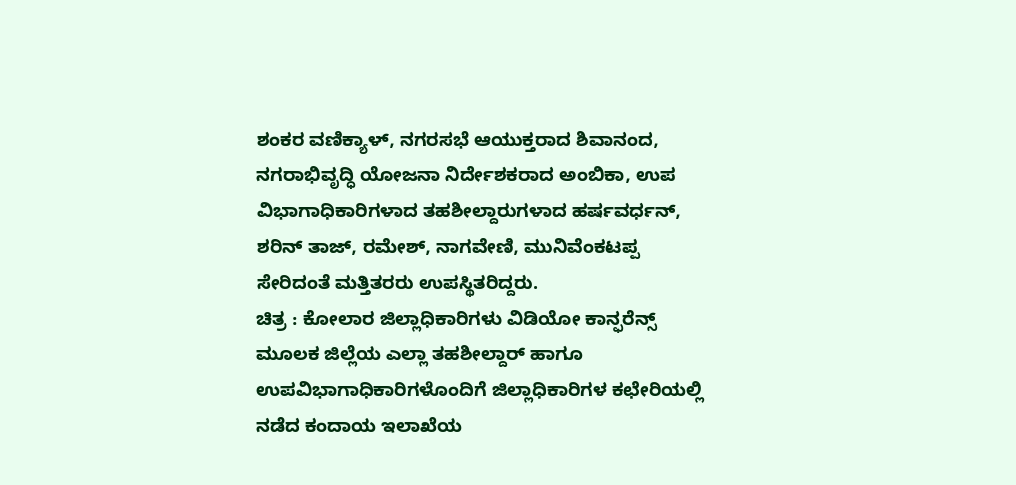ಶಂಕರ ವಣಿಕ್ಯಾಳ್, ನಗರಸಭೆ ಆಯುಕ್ತರಾದ ಶಿವಾನಂದ, ನಗರಾಭಿವೃದ್ಧಿ ಯೋಜನಾ ನಿರ್ದೇಶಕರಾದ ಅಂಬಿಕಾ, ಉಪ ವಿಭಾಗಾಧಿಕಾರಿಗಳಾದ ತಹಶೀಲ್ದಾರುಗಳಾದ ಹರ್ಷವರ್ಧನ್, ಶರಿನ್ ತಾಜ್, ರಮೇಶ್, ನಾಗವೇಣಿ, ಮುನಿವೆಂಕಟಪ್ಪ ಸೇರಿದಂತೆ ಮತ್ತಿತರರು ಉಪಸ್ಥಿತರಿದ್ದರು.
ಚಿತ್ರ : ಕೋಲಾರ ಜಿಲ್ಲಾಧಿಕಾರಿಗಳು ವಿಡಿಯೋ ಕಾನ್ಫರೆನ್ಸ್ ಮೂಲಕ ಜಿಲ್ಲೆಯ ಎಲ್ಲಾ ತಹಶೀಲ್ದಾರ್ ಹಾಗೂ ಉಪವಿಭಾಗಾಧಿಕಾರಿಗಳೊಂದಿಗೆ ಜಿಲ್ಲಾಧಿಕಾರಿಗಳ ಕಛೇರಿಯಲ್ಲಿ ನಡೆದ ಕಂದಾಯ ಇಲಾಖೆಯ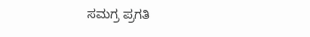ಸಮಗ್ರ ಪ್ರಗತಿ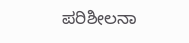ಪರಿಶೀಲನಾ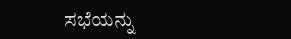ಸಭೆಯನ್ನು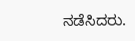ನಡೆಸಿದರು.